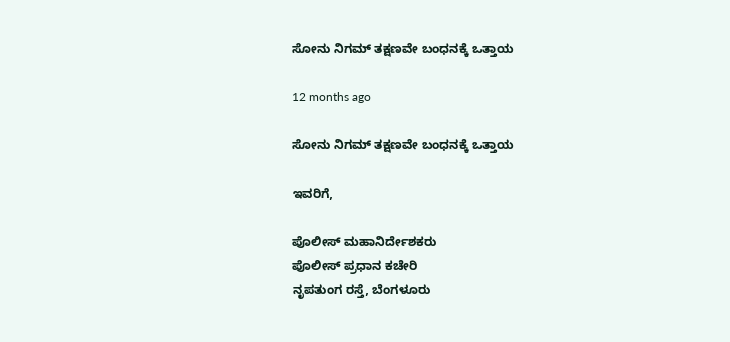ಸೋನು ನಿಗಮ್ ತಕ್ಷಣವೇ ಬಂಧನಕ್ಕೆ ಒತ್ತಾಯ

12 months ago

ಸೋನು ನಿಗಮ್ ತಕ್ಷಣವೇ ಬಂಧನಕ್ಕೆ ಒತ್ತಾಯ

ಇವರಿಗೆ,

ಪೊಲೀಸ್‌ ಮಹಾನಿರ್ದೇಶಕರು
ಪೊಲೀಸ್‌ ಪ್ರಧಾನ ಕಚೇರಿ
ನೃಪತುಂಗ ರಸ್ತೆ, ಬೆಂಗಳೂರು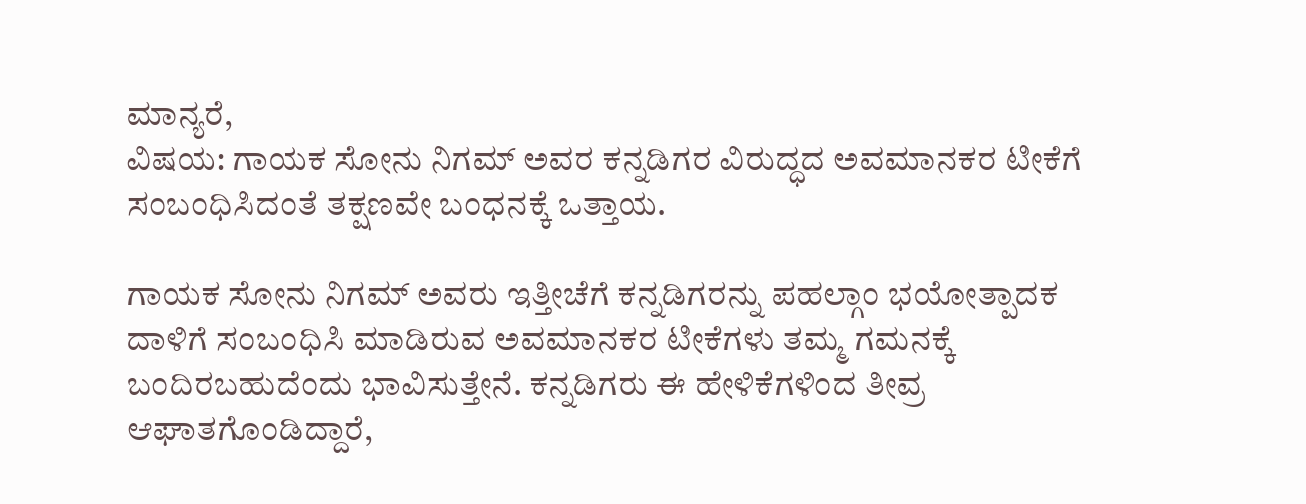ಮಾನ್ಯರೆ,
ವಿಷಯ: ಗಾಯಕ ಸೋನು ನಿಗಮ್ ಅವರ ಕನ್ನಡಿಗರ ವಿರುದ್ಧದ ಅವಮಾನಕರ ಟೀಕೆಗೆ ಸಂಬಂಧಿಸಿದಂತೆ ತಕ್ಷಣವೇ ಬಂಧನಕ್ಕೆ ಒತ್ತಾಯ.

ಗಾಯಕ ಸೋನು ನಿಗಮ್ ಅವರು ಇತ್ತೀಚೆಗೆ ಕನ್ನಡಿಗರನ್ನು ಪಹಲ್ಗಾಂ ಭಯೋತ್ಪಾದಕ ದಾಳಿಗೆ ಸಂಬಂಧಿಸಿ ಮಾಡಿರುವ ಅವಮಾನಕರ ಟೀಕೆಗಳು ತಮ್ಮ ಗಮನಕ್ಕೆ ಬಂದಿರಬಹುದೆಂದು ಭಾವಿಸುತ್ತೇನೆ. ಕನ್ನಡಿಗರು ಈ ಹೇಳಿಕೆಗಳಿಂದ ತೀವ್ರ ಆಘಾತಗೊಂಡಿದ್ದಾರೆ,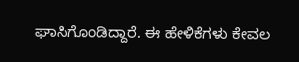ಘಾಸಿಗೊಂಡಿದ್ದಾರೆ. ಈ ಹೇಳಿಕೆಗಳು ಕೇವಲ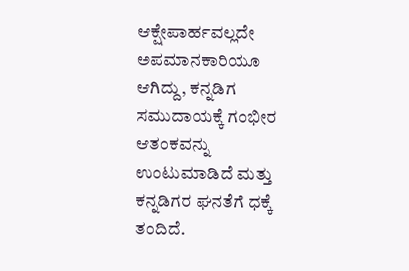ಆಕ್ಷೇಪಾರ್ಹವಲ್ಲದೇ ಅಪಮಾನಕಾರಿಯೂ ಆಗಿದ್ದು, ಕನ್ನಡಿಗ ಸಮುದಾಯಕ್ಕೆ ಗಂಭೀರ ಆತಂಕವನ್ನು ಉಂಟುಮಾಡಿದೆ ಮತ್ತು ಕನ್ನಡಿಗರ ಘನತೆಗೆ ಧಕ್ಕೆ ತಂದಿದೆ.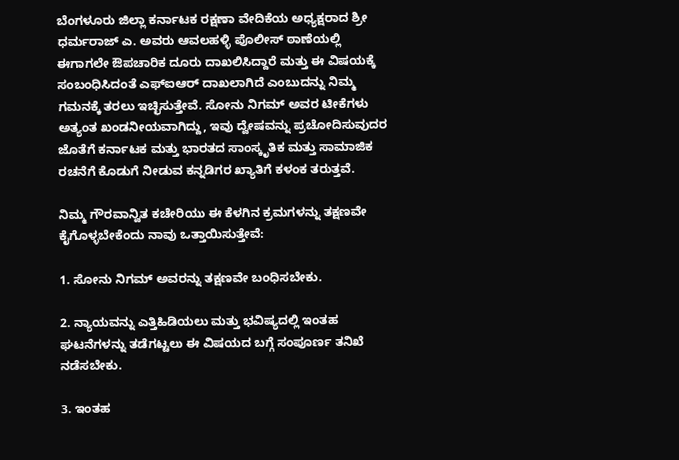ಬೆಂಗಳೂರು ಜಿಲ್ಲಾ ಕರ್ನಾಟಕ ರಕ್ಷಣಾ ವೇದಿಕೆಯ ಅಧ್ಯಕ್ಷರಾದ ಶ್ರೀ ಧರ್ಮರಾಜ್ ಎ. ಅವರು ಆವಲಹಳ್ಳಿ ಪೊಲೀಸ್ ಠಾಣೆಯಲ್ಲಿ ಈಗಾಗಲೇ ಔಪಚಾರಿಕ ದೂರು ದಾಖಲಿಸಿದ್ದಾರೆ ಮತ್ತು ಈ ವಿಷಯಕ್ಕೆ ಸಂಬಂಧಿಸಿದಂತೆ ಎಫ್ಐಆರ್ ದಾಖಲಾಗಿದೆ ಎಂಬುದನ್ನು ನಿಮ್ಮ ಗಮನಕ್ಕೆ ತರಲು ಇಚ್ಛಿಸುತ್ತೇವೆ. ಸೋನು ನಿಗಮ್ ಅವರ ಟೀಕೆಗಳು ಅತ್ಯಂತ ಖಂಡನೀಯವಾಗಿದ್ದು, ಇವು ದ್ವೇಷವನ್ನು ಪ್ರಚೋದಿಸುವುದರ ಜೊತೆಗೆ ಕರ್ನಾಟಕ ಮತ್ತು ಭಾರತದ ಸಾಂಸ್ಕೃತಿಕ ಮತ್ತು ಸಾಮಾಜಿಕ ರಚನೆಗೆ ಕೊಡುಗೆ ನೀಡುವ ಕನ್ನಡಿಗರ ಖ್ಯಾತಿಗೆ ಕಳಂಕ ತರುತ್ತವೆ.

ನಿಮ್ಮ ಗೌರವಾನ್ವಿತ ಕಚೇರಿಯು ಈ ಕೆಳಗಿನ ಕ್ರಮಗಳನ್ನು ತಕ್ಷಣವೇ ಕೈಗೊಳ್ಳಬೇಕೆಂದು ನಾವು ಒತ್ತಾಯಿಸುತ್ತೇವೆ:

1. ಸೋನು ನಿಗಮ್ ಅವರನ್ನು ತಕ್ಷಣವೇ ಬಂಧಿಸಬೇಕು.

2. ನ್ಯಾಯವನ್ನು ಎತ್ತಿಹಿಡಿಯಲು ಮತ್ತು ಭವಿಷ್ಯದಲ್ಲಿ ಇಂತಹ ಘಟನೆಗಳನ್ನು ತಡೆಗಟ್ಟಲು ಈ ವಿಷಯದ ಬಗ್ಗೆ ಸಂಪೂರ್ಣ ತನಿಖೆ ನಡೆಸಬೇಕು.

3. ಇಂತಹ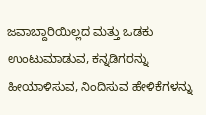ಜವಾಬ್ದಾರಿಯಿಲ್ಲದ ಮತ್ತು ಒಡಕು ಉಂಟುಮಾಡುವ, ಕನ್ನಡಿಗರನ್ನು ಹೀಯಾಳಿಸುವ, ನಿಂದಿಸುವ ಹೇಳಿಕೆಗಳನ್ನು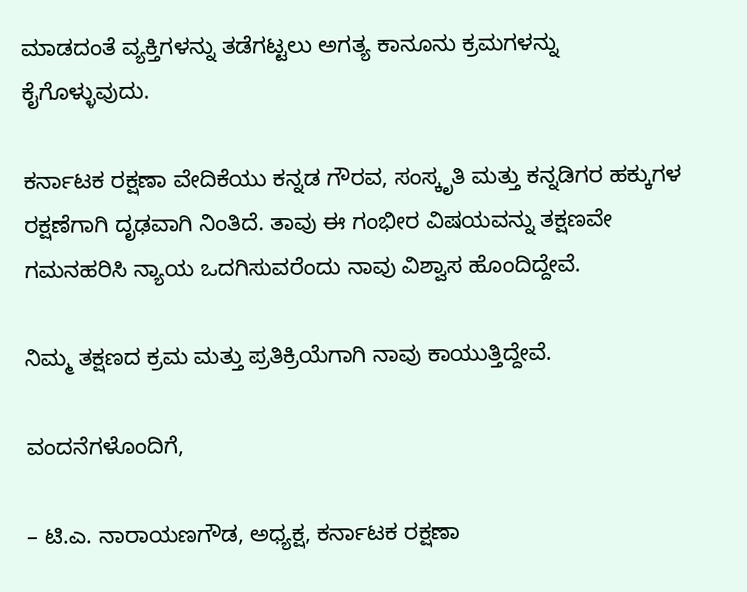ಮಾಡದಂತೆ ವ್ಯಕ್ತಿಗಳನ್ನು ತಡೆಗಟ್ಟಲು ಅಗತ್ಯ ಕಾನೂನು ಕ್ರಮಗಳನ್ನು ಕೈಗೊಳ್ಳುವುದು.

ಕರ್ನಾಟಕ ರಕ್ಷಣಾ ವೇದಿಕೆಯು ಕನ್ನಡ ಗೌರವ, ಸಂಸ್ಕೃತಿ ಮತ್ತು ಕನ್ನಡಿಗರ ಹಕ್ಕುಗಳ ರಕ್ಷಣೆಗಾಗಿ ದೃಢವಾಗಿ ನಿಂತಿದೆ. ತಾವು ಈ ಗಂಭೀರ ವಿಷಯವನ್ನು ತಕ್ಷಣವೇ ಗಮನಹರಿಸಿ ನ್ಯಾಯ ಒದಗಿಸುವರೆಂದು ನಾವು ವಿಶ್ವಾಸ ಹೊಂದಿದ್ದೇವೆ.

ನಿಮ್ಮ ತಕ್ಷಣದ ಕ್ರಮ ಮತ್ತು ಪ್ರತಿಕ್ರಿಯೆಗಾಗಿ ನಾವು ಕಾಯುತ್ತಿದ್ದೇವೆ.

ವಂದನೆಗಳೊಂದಿಗೆ,

– ಟಿ.ಎ. ನಾರಾಯಣಗೌಡ, ಅಧ್ಯಕ್ಷ, ಕರ್ನಾಟಕ ರಕ್ಷಣಾ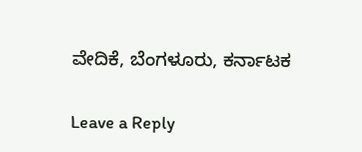ವೇದಿಕೆ, ಬೆಂಗಳೂರು, ಕರ್ನಾಟಕ

Leave a Reply